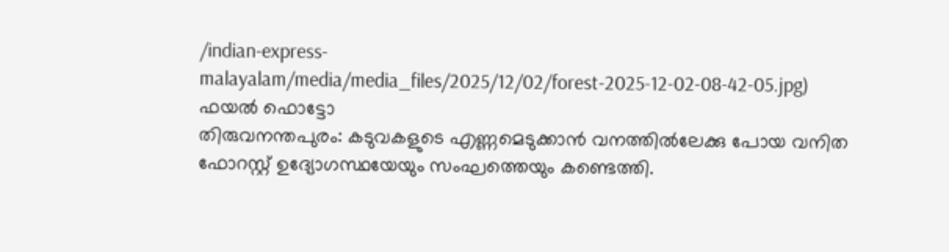/indian-express-malayalam/media/media_files/2025/12/02/forest-2025-12-02-08-42-05.jpg)
ഫയൽ ഫൊട്ടോ
തിരുവനന്തപുരം: കടുവകളുടെ എണ്ണമെടുക്കാൻ വനത്തിൽലേക്കു പോയ വനിത ഫോറസ്റ്റ് ഉദ്യോഗസ്ഥയേയും സംഘത്തെയും കണ്ടെത്തി.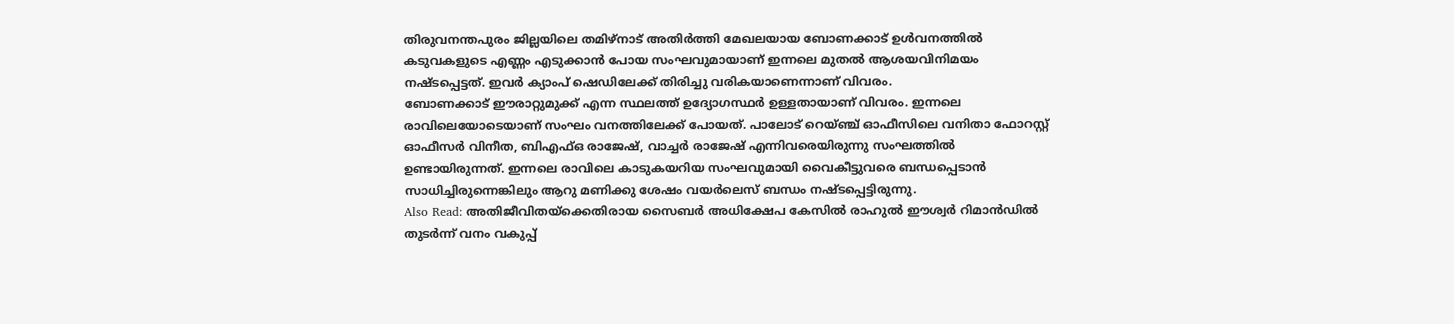തിരുവനന്തപുരം ജില്ലയിലെ തമിഴ്നാട് അതിർത്തി മേഖലയായ ബോണക്കാട് ഉൾവനത്തിൽ കടുവകളുടെ എണ്ണം എടുക്കാൻ പോയ സംഘവുമായാണ് ഇന്നലെ മുതൽ ആശയവിനിമയം നഷ്ടപ്പെട്ടത്. ഇവർ ക്യാംപ് ഷെഡിലേക്ക് തിരിച്ചു വരികയാണെന്നാണ് വിവരം.
ബോണക്കാട് ഈരാറ്റുമുക്ക് എന്ന സ്ഥലത്ത് ഉദ്യോഗസ്ഥർ ഉള്ളതായാണ് വിവരം. ഇന്നലെ രാവിലെയോടെയാണ് സംഘം വനത്തിലേക്ക് പോയത്. പാലോട് റെയ്ഞ്ച് ഓഫീസിലെ വനിതാ ഫോറസ്റ്റ് ഓഫീസർ വിനീത, ബിഎഫ്ഒ രാജേഷ്, വാച്ചർ രാജേഷ് എന്നിവരെയിരുന്നു സംഘത്തിൽ ഉണ്ടായിരുന്നത്. ഇന്നലെ രാവിലെ കാടുകയറിയ സംഘവുമായി വൈകീട്ടുവരെ ബന്ധപ്പെടാൻ സാധിച്ചിരുന്നെങ്കിലും ആറു മണിക്കു ശേഷം വയർലെസ് ബന്ധം നഷ്ടപ്പെട്ടിരുന്നു.
Also Read: അതിജീവിതയ്ക്കെതിരായ സൈബർ അധിക്ഷേപ കേസിൽ രാഹുൽ ഈശ്വർ റിമാൻഡിൽ
തുടർന്ന് വനം വകുപ്പ്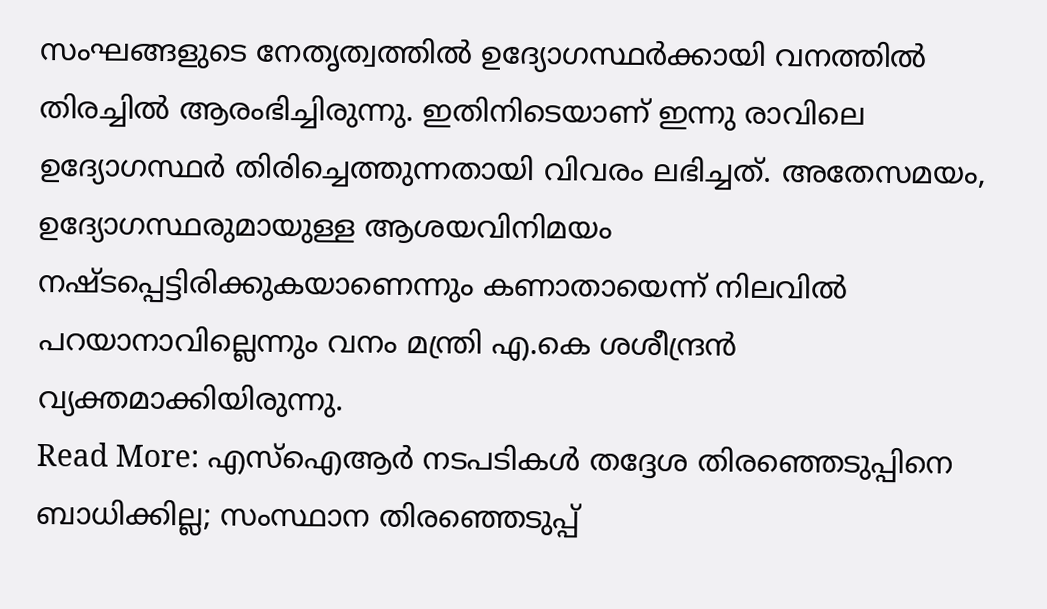സംഘങ്ങളുടെ നേതൃത്വത്തിൽ ഉദ്യോഗസ്ഥർക്കായി വനത്തിൽ തിരച്ചിൽ ആരംഭിച്ചിരുന്നു. ഇതിനിടെയാണ് ഇന്നു രാവിലെ ഉദ്യോഗസ്ഥർ തിരിച്ചെത്തുന്നതായി വിവരം ലഭിച്ചത്. അതേസമയം, ഉദ്യോഗസ്ഥരുമായുള്ള ആശയവിനിമയം നഷ്ടപ്പെട്ടിരിക്കുകയാണെന്നും കണാതായെന്ന് നിലവിൽ പറയാനാവില്ലെന്നും വനം മന്ത്രി എ.കെ ശശീന്ദ്രൻ വ്യക്തമാക്കിയിരുന്നു.
Read More: എസ്ഐആർ നടപടികൾ തദ്ദേശ തിരഞ്ഞെടുപ്പിനെ ബാധിക്കില്ല; സംസ്ഥാന തിരഞ്ഞെടുപ്പ്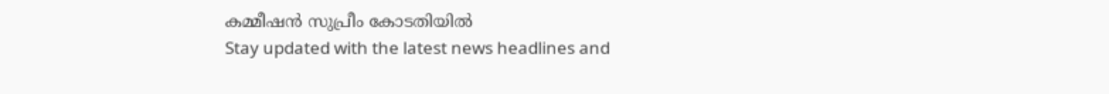കമ്മീഷൻ സുപ്രീം കോടതിയിൽ
Stay updated with the latest news headlines and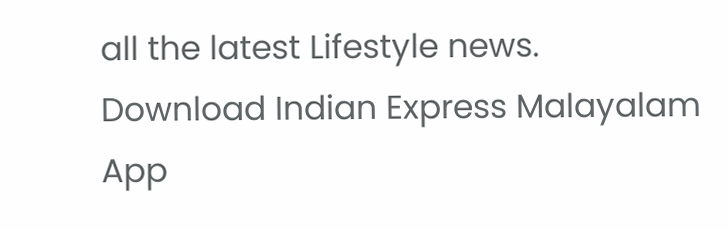all the latest Lifestyle news. Download Indian Express Malayalam App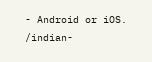- Android or iOS.
/indian-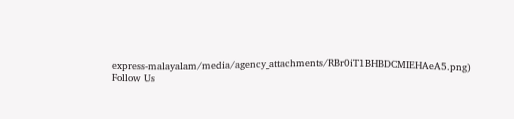express-malayalam/media/agency_attachments/RBr0iT1BHBDCMIEHAeA5.png)
Follow Us